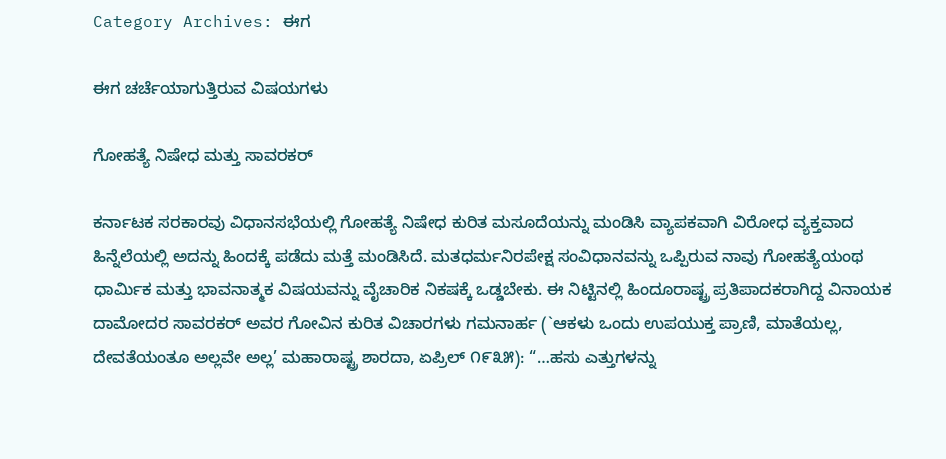Category Archives: ಈಗ

ಈಗ ಚರ್ಚೆಯಾಗುತ್ತಿರುವ ವಿಷಯಗಳು

ಗೋಹತ್ಯೆ ನಿಷೇಧ ಮತ್ತು ಸಾವರಕರ್

ಕರ್ನಾಟಕ ಸರಕಾರವು ವಿಧಾನಸಭೆಯಲ್ಲಿ ಗೋಹತ್ಯೆ ನಿಷೇಧ ಕುರಿತ ಮಸೂದೆಯನ್ನು ಮಂಡಿಸಿ ವ್ಯಾಪಕವಾಗಿ ವಿರೋಧ ವ್ಯಕ್ತವಾದ ಹಿನ್ನೆಲೆಯಲ್ಲಿ ಅದನ್ನು ಹಿಂದಕ್ಕೆ ಪಡೆದು ಮತ್ತೆ ಮಂಡಿಸಿದೆ. ಮತಧರ್ಮನಿರಪೇಕ್ಷ ಸಂವಿಧಾನವನ್ನು ಒಪ್ಪಿರುವ ನಾವು ಗೋಹತ್ಯೆಯಂಥ ಧಾರ್ಮಿಕ ಮತ್ತು ಭಾವನಾತ್ಮಕ ವಿಷಯವನ್ನು ವೈಚಾರಿಕ ನಿಕಷಕ್ಕೆ ಒಡ್ಡಬೇಕು. ಈ ನಿಟ್ಟಿನಲ್ಲಿ ಹಿಂದೂರಾಷ್ಟ್ರ ಪ್ರತಿಪಾದಕರಾಗಿದ್ದ ವಿನಾಯಕ ದಾಮೋದರ ಸಾವರಕರ್ ಅವರ ಗೋವಿನ ಕುರಿತ ವಿಚಾರಗಳು ಗಮನಾರ್ಹ (`ಆಕಳು ಒಂದು ಉಪಯುಕ್ತ ಪ್ರಾಣಿ, ಮಾತೆಯಲ್ಲ, ದೇವತೆಯಂತೂ ಅಲ್ಲವೇ ಅಲ್ಲ’ ಮಹಾರಾಷ್ಟ್ರ ಶಾರದಾ, ಏಪ್ರಿಲ್ ೧೯೩೫): “…ಹಸು ಎತ್ತುಗಳನ್ನು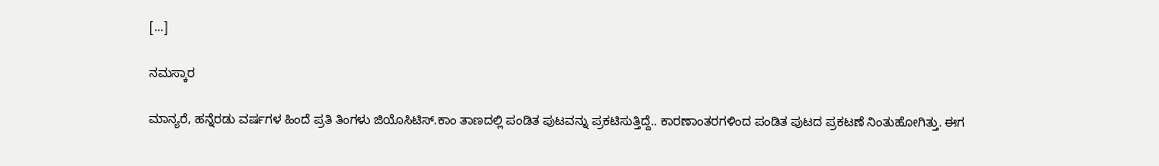[...]

ನಮಸ್ಕಾರ

ಮಾನ್ಯರೆ, ಹನ್ನೆರಡು ವರ್ಷಗಳ ಹಿಂದೆ ಪ್ರತಿ ತಿಂಗಳು ಜಿಯೊಸಿಟಿಸ್.ಕಾಂ ತಾಣದಲ್ಲಿ ಪಂಡಿತ ಪುಟವನ್ನು ಪ್ರಕಟಿಸುತ್ತಿದ್ದೆ.. ಕಾರಣಾಂತರಗಳಿಂದ ಪಂಡಿತ ಪುಟದ ಪ್ರಕಟಣೆ ನಿಂತುಹೋಗಿತ್ತು. ಈಗ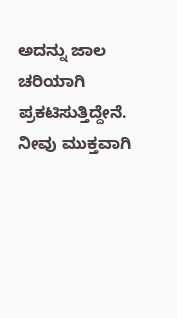ಅದನ್ನು ಜಾಲ ಚರಿಯಾಗಿ ಪ್ರಕಟಿಸುತ್ತಿದ್ದೇನೆ. ನೀವು ಮುಕ್ತವಾಗಿ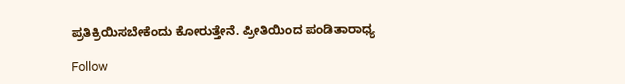ಪ್ರತಿಕ್ರಿಯಿಸಬೇಕೆಂದು ಕೋರುತ್ತೇನೆ. ಪ್ರೀತಿಯಿಂದ ಪಂಡಿತಾರಾಧ್ಯ

Follow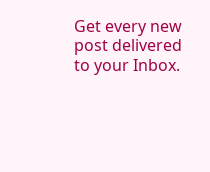Get every new post delivered to your Inbox.